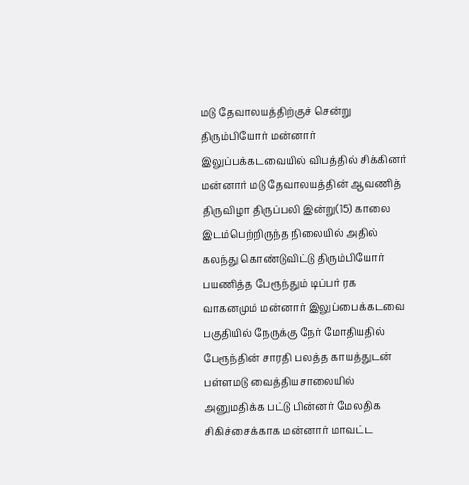மடு தேவாலயத்திற்குச் சென்று திரும்பியோர் மன்னார் இலுப்பக்கடவையில் விபத்தில் சிக்கினர்
மன்னார் மடு தேவாலயத்தின் ஆவணித் திருவிழா திருப்பலி இன்று(15) காலை இடம்பெற்றிருந்த நிலையில் அதில் கலந்து கொண்டுவிட்டு திரும்பியோர் பயணித்த பேரூந்தும் டிப்பர் ரக வாகனமும் மன்னார் இலுப்பைக்கடவை பகுதியில் நேருக்கு நேர் மோதியதில் பேரூந்தின் சாரதி பலத்த காயத்துடன் பள்ளமடு வைத்தியசாலையில் அனுமதிக்க பட்டு பின்னர் மேலதிக சிகிச்சைக்காக மன்னார் மாவட்ட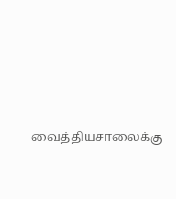வைத்தியசாலைக்கு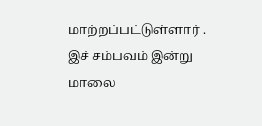மாற்றப்பட்டுள்ளார் .
இச் சம்பவம் இன்று மாலை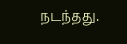நடந்தது.